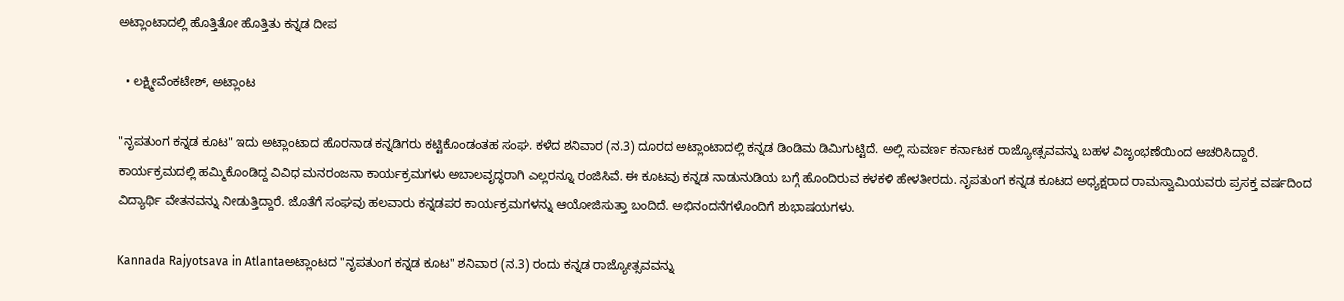ಅಟ್ಲಾಂಟಾದಲ್ಲಿ ಹೊತ್ತಿತೋ ಹೊತ್ತಿತು ಕನ್ನಡ ದೀಪ

  • ಲಕ್ಷ್ಮೀವೆಂಕಟೇಶ್, ಅಟ್ಲಾಂಟ

"ನೃಪತುಂಗ ಕನ್ನಡ ಕೂಟ" ಇದು ಅಟ್ಲಾಂಟಾದ ಹೊರನಾಡ ಕನ್ನಡಿಗರು ಕಟ್ಟಿಕೊಂಡಂತಹ ಸಂಘ. ಕಳೆದ ಶನಿವಾರ (ನ.3) ದೂರದ ಅಟ್ಲಾಂಟಾದಲ್ಲಿ ಕನ್ನಡ ಡಿಂಡಿಮ ಡಿಮಿಗುಟ್ಟಿದೆ. ಅಲ್ಲಿ ಸುವರ್ಣ ಕರ್ನಾಟಕ ರಾಜ್ಯೋತ್ಸವವನ್ನು ಬಹಳ ವಿಜೃಂಭಣೆಯಿಂದ ಆಚರಿಸಿದ್ದಾರೆ. ಕಾರ್ಯಕ್ರಮದಲ್ಲಿ ಹಮ್ಮಿಕೊಂಡಿದ್ದ ವಿವಿಧ ಮನರಂಜನಾ ಕಾರ್ಯಕ್ರಮಗಳು ಅಬಾಲವೃದ್ಧರಾಗಿ ಎಲ್ಲರನ್ನೂ ರಂಜಿಸಿವೆ. ಈ ಕೂಟವು ಕನ್ನಡ ನಾಡುನುಡಿಯ ಬಗ್ಗೆ ಹೊಂದಿರುವ ಕಳಕಳಿ ಹೇಳತೀರದು. ನೃಪತುಂಗ ಕನ್ನಡ ಕೂಟದ ಅಧ್ಯಕ್ಷರಾದ ರಾಮಸ್ವಾಮಿಯವರು ಪ್ರಸಕ್ತ ವರ್ಷದಿಂದ ವಿದ್ಯಾರ್ಥಿ ವೇತನವನ್ನು ನೀಡುತ್ತಿದ್ದಾರೆ. ಜೊತೆಗೆ ಸಂಘವು ಹಲವಾರು ಕನ್ನಡಪರ ಕಾರ್ಯಕ್ರಮಗಳನ್ನು ಆಯೋಜಿಸುತ್ತಾ ಬಂದಿದೆ. ಅಭಿನಂದನೆಗಳೊಂದಿಗೆ ಶುಭಾಷಯಗಳು.

Kannada Rajyotsava in Atlantaಅಟ್ಲಾಂಟದ "ನೃಪತುಂಗ ಕನ್ನಡ ಕೂಟ" ಶನಿವಾರ (ನ.3) ರಂದು ಕನ್ನಡ ರಾಜ್ಯೋತ್ಸವವನ್ನು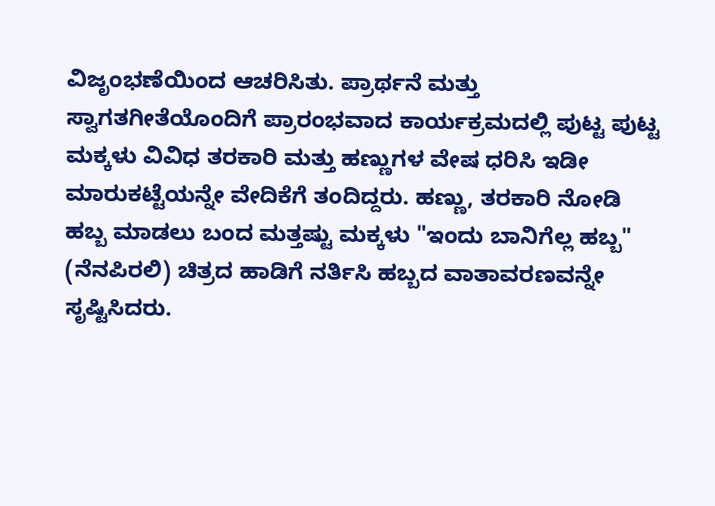ವಿಜೃಂಭಣೆಯಿಂದ ಆಚರಿಸಿತು. ಪ್ರಾರ್ಥನೆ ಮತ್ತು ಸ್ವಾಗತಗೀತೆಯೊಂದಿಗೆ ಪ್ರಾರಂಭವಾದ ಕಾರ್ಯಕ್ರಮದಲ್ಲಿ ಪುಟ್ಟ ಪುಟ್ಟ ಮಕ್ಕಳು ವಿವಿಧ ತರಕಾರಿ ಮತ್ತು ಹಣ್ಣುಗಳ ವೇಷ ಧರಿಸಿ ಇಡೀ ಮಾರುಕಟ್ಟೆಯನ್ನೇ ವೇದಿಕೆಗೆ ತಂದಿದ್ದರು. ಹಣ್ಣು, ತರಕಾರಿ ನೋಡಿ ಹಬ್ಬ ಮಾಡಲು ಬಂದ ಮತ್ತಷ್ಟು ಮಕ್ಕಳು "ಇಂದು ಬಾನಿಗೆಲ್ಲ ಹಬ್ಬ" (ನೆನಪಿರಲಿ) ಚಿತ್ರದ ಹಾಡಿಗೆ ನರ್ತಿಸಿ ಹಬ್ಬದ ವಾತಾವರಣವನ್ನೇ ಸೃಷ್ಟಿಸಿದರು.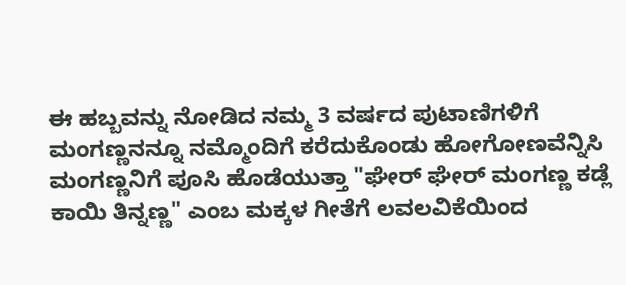ಈ ಹಬ್ಬವನ್ನು ನೋಡಿದ ನಮ್ಮ 3 ವರ್ಷದ ಪುಟಾಣಿಗಳಿಗೆ ಮಂಗಣ್ಣನನ್ನೂ ನಮ್ಮೊಂದಿಗೆ ಕರೆದುಕೊಂಡು ಹೋಗೋಣವೆನ್ನಿಸಿ ಮಂಗಣ್ಣನಿಗೆ ಪೂಸಿ ಹೊಡೆಯುತ್ತಾ "ಘೇರ್ ಘೇರ್ ಮಂಗಣ್ಣ ಕಡ್ಲೆ ಕಾಯಿ ತಿನ್ನಣ್ಣ" ಎಂಬ ಮಕ್ಕಳ ಗೀತೆಗೆ ಲವಲವಿಕೆಯಿಂದ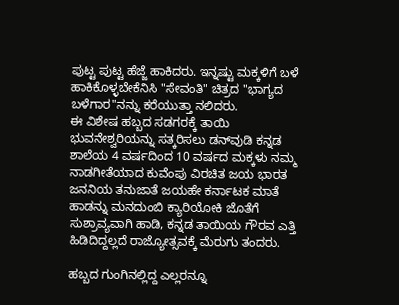ಪುಟ್ಟ ಪುಟ್ಟ ಹೆಜ್ಜೆ ಹಾಕಿದರು. ಇನ್ನಷ್ಟು ಮಕ್ಕಳಿಗೆ ಬಳೆ ಹಾಕಿಕೊಳ್ಳಬೇಕೆನಿಸಿ "ಸೇವಂತಿ" ಚಿತ್ರದ "ಭಾಗ್ಯದ ಬಳೆಗಾರ"ನನ್ನು ಕರೆಯುತ್ತಾ ನಲಿದರು.
ಈ ವಿಶೇಷ ಹಬ್ಬದ ಸಡಗರಕ್ಕೆ ತಾಯಿ ಭುವನೇಶ್ವರಿಯನ್ನು ಸತ್ಕರಿಸಲು ಡನ್‍‍ವುಡಿ ಕನ್ನಡ ಶಾಲೆಯ 4 ವರ್ಷದಿಂದ 10 ವರ್ಷದ ಮಕ್ಕಳು ನಮ್ಮ ನಾಡಗೀತೆಯಾದ ಕುವೆಂಪು ವಿರಚಿತ ಜಯ ಭಾರತ ಜನನಿಯ ತನುಜಾತೆ ಜಯಹೇ ಕರ್ನಾಟಕ ಮಾತೆ ಹಾಡನ್ನು ಮನದುಂಬಿ ಕ್ಯಾರಿಯೋಕಿ ಜೊತೆಗೆ ಸುಶ್ರಾವ್ಯವಾಗಿ ಹಾಡಿ, ಕನ್ನಡ ತಾಯಿಯ ಗೌರವ ಎತ್ತಿ ಹಿಡಿದಿದ್ದಲ್ಲದೆ ರಾಜ್ಯೋತ್ಸವಕ್ಕೆ ಮೆರುಗು ತಂದರು.

ಹಬ್ಬದ ಗುಂಗಿನಲ್ಲಿದ್ದ ಎಲ್ಲರನ್ನೂ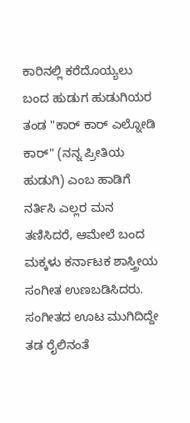ಕಾರಿನಲ್ಲಿ ಕರೆದೊಯ್ಯಲು ಬಂದ ಹುಡುಗ ಹುಡುಗಿಯರ ತಂಡ "ಕಾರ್ ಕಾರ್ ಎಲ್ನೋಡಿ ಕಾರ್" (ನನ್ನ ಪ್ರೀತಿಯ ಹುಡುಗಿ) ಎಂಬ ಹಾಡಿಗೆ ನರ್ತಿಸಿ ಎಲ್ಲರ ಮನ ತಣಿಸಿದರೆ, ಆಮೇಲೆ ಬಂದ ಮಕ್ಕಳು ಕರ್ನಾಟಕ ಶಾಸ್ತ್ರೀಯ ಸಂಗೀತ ಉಣಬಡಿಸಿದರು. ಸಂಗೀತದ ಊಟ ಮುಗಿದಿದ್ದೇ ತಡ ರೈಲಿನಂತೆ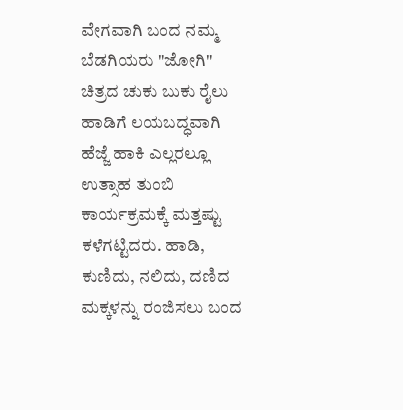ವೇಗವಾಗಿ ಬಂದ ನಮ್ಮ ಬೆಡಗಿಯರು "ಜೋಗಿ" ಚಿತ್ರದ ಚುಕು ಬುಕು ರೈಲು ಹಾಡಿಗೆ ಲಯಬದ್ಧವಾಗಿ ಹೆಜ್ಜೆ ಹಾಕಿ ಎಲ್ಲರಲ್ಲೂ ಉತ್ಸಾಹ ತುಂಬಿ ಕಾರ್ಯಕ್ರಮಕ್ಕೆ ಮತ್ತಷ್ಟು ಕಳೆಗಟ್ಟಿದರು. ಹಾಡಿ, ಕುಣಿದು, ನಲಿದು, ದಣಿದ ಮಕ್ಕಳನ್ನು ರಂಜಿಸಲು ಬಂದ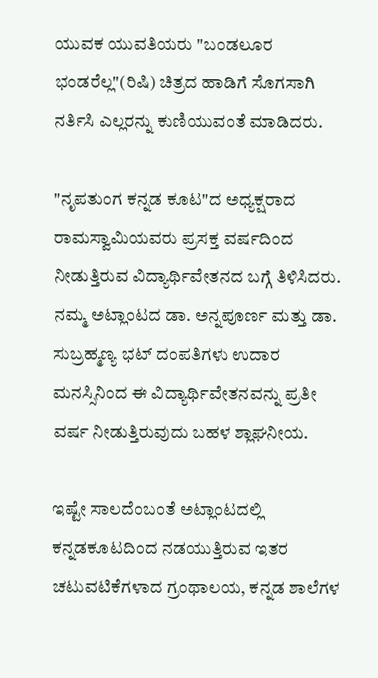ಯುವಕ ಯುವತಿಯರು "ಬಂಡಲೂರ ಭಂಡರೆಲ್ಲ"(ರಿಷಿ) ಚಿತ್ರದ ಹಾಡಿಗೆ ಸೊಗಸಾಗಿ ನರ್ತಿಸಿ ಎಲ್ಲರನ್ನು ಕುಣಿಯುವಂತೆ ಮಾಡಿದರು.

"ನೃಪತುಂಗ ಕನ್ನಡ ಕೂಟ"ದ ಅಧ್ಯಕ್ಷರಾದ ರಾಮಸ್ವಾಮಿಯವರು ಪ್ರಸಕ್ತ ವರ್ಷದಿಂದ ನೀಡುತ್ತಿರುವ ವಿದ್ಯಾರ್ಥಿವೇತನದ ಬಗ್ಗೆ ತಿಳಿಸಿದರು. ನಮ್ಮ ಅಟ್ಲಾಂಟದ ಡಾ. ಅನ್ನಪೂರ್ಣ ಮತ್ತು ಡಾ. ಸುಬ್ರಹ್ಮಣ್ಯ ಭಟ್ ದಂಪತಿಗಳು ಉದಾರ ಮನಸ್ಸಿನಿಂದ ಈ ವಿದ್ಯಾರ್ಥಿವೇತನವನ್ನು ಪ್ರತೀ ವರ್ಷ ನೀಡುತ್ತಿರುವುದು ಬಹಳ ಶ್ಲಾಘನೀಯ.

ಇಷ್ಟೇ ಸಾಲದೆಂಬಂತೆ ಅಟ್ಲಾಂಟದಲ್ಲಿ ಕನ್ನಡಕೂಟದಿಂದ ನಡಯುತ್ತಿರುವ ಇತರ ಚಟುವಟಿಕೆಗಳಾದ ಗ್ರಂಥಾಲಯ, ಕನ್ನಡ ಶಾಲೆಗಳ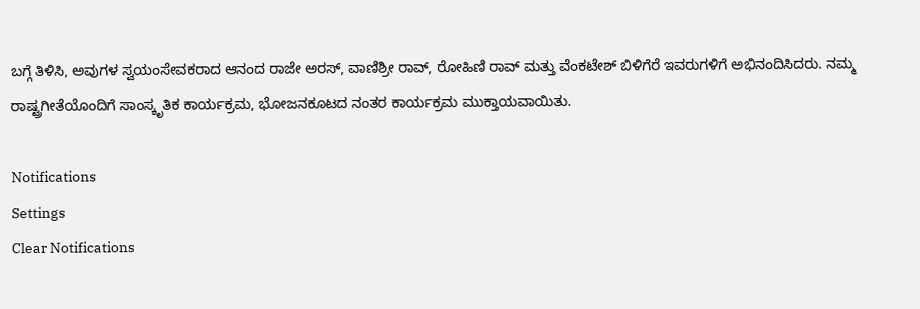ಬಗ್ಗೆ ತಿಳಿಸಿ, ಅವುಗಳ ಸ್ವಯಂಸೇವಕರಾದ ಆನಂದ ರಾಜೇ ಅರಸ್, ವಾಣಿಶ್ರೀ ರಾವ್, ರೋಹಿಣಿ ರಾವ್ ಮತ್ತು ವೆಂಕಟೇಶ್ ಬಿಳಿಗೆರೆ ಇವರುಗಳಿಗೆ ಅಭಿನಂದಿಸಿದರು. ನಮ್ಮ ರಾಷ್ಟ್ರಗೀತೆಯೊಂದಿಗೆ ಸಾಂಸ್ಕೃತಿಕ ಕಾರ್ಯಕ್ರಮ, ಭೋಜನಕೂಟದ ನಂತರ ಕಾರ್ಯಕ್ರಮ ಮುಕ್ತಾಯವಾಯಿತು.

Notifications
Settings
Clear Notifications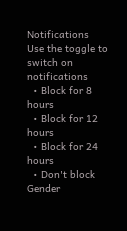Notifications
Use the toggle to switch on notifications
  • Block for 8 hours
  • Block for 12 hours
  • Block for 24 hours
  • Don't block
Gender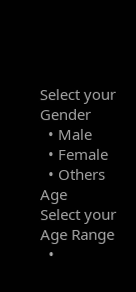Select your Gender
  • Male
  • Female
  • Others
Age
Select your Age Range
  •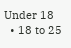Under 18
  • 18 to 25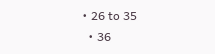• 26 to 35
  • 36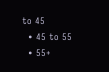to 45
  • 45 to 55
  • 55+